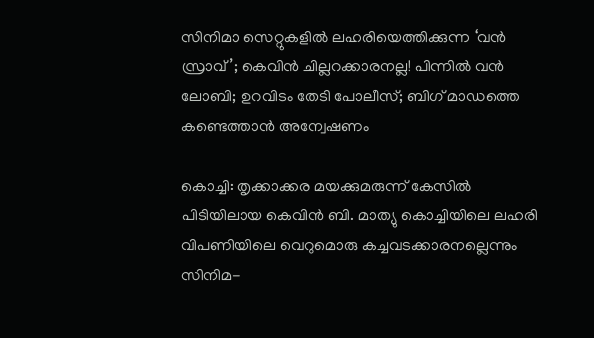സിനിമാ സെറ്റുകളില്‍ ലഹരിയെത്തിക്കുന്ന ‘വന്‍ സ്രാവ്’; കെവിന്‍ ചില്ലറക്കാരനല്ല! പിന്നില്‍ വന്‍ ലോബി; ഉറവിടം തേടി പോലീസ്; ബിഗ് മാഡത്തെ കണ്ടെത്താന്‍ അന്വേഷണം

കൊച്ചി: തൃക്കാക്കര മയക്കുമരുന്ന് കേസില്‍ പിടിയിലായ കെവിന്‍ ബി. മാത്യു കൊച്ചിയിലെ ലഹരി വിപണിയിലെ വെറുമൊരു കച്ചവടക്കാരനല്ലെന്നും സിനിമ-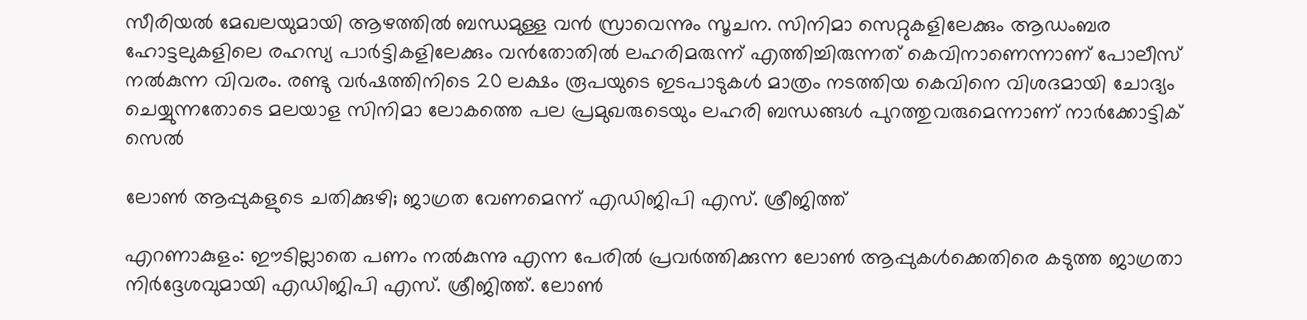സീരിയല്‍ മേഖലയുമായി ആഴത്തില്‍ ബന്ധമുള്ള വന്‍ സ്രാവെന്നും സൂചന. സിനിമാ സെറ്റുകളിലേക്കും ആഡംബര ഹോട്ടലുകളിലെ രഹസ്യ പാര്‍ട്ടികളിലേക്കും വന്‍തോതില്‍ ലഹരിമരുന്ന് എത്തിച്ചിരുന്നത് കെവിനാണെന്നാണ് പോലീസ് നല്‍കുന്ന വിവരം. രണ്ടു വര്‍ഷത്തിനിടെ 20 ലക്ഷം രൂപയുടെ ഇടപാടുകള്‍ മാത്രം നടത്തിയ കെവിനെ വിശദമായി ചോദ്യം ചെയ്യുന്നതോടെ മലയാള സിനിമാ ലോകത്തെ പല പ്രമുഖരുടെയും ലഹരി ബന്ധങ്ങള്‍ പുറത്തുവരുമെന്നാണ് നാര്‍ക്കോട്ടിക് സെല്‍

ലോൺ ആപ്പുകളുടെ ചതിക്കുഴി; ജാഗ്രത വേണമെന്ന് എഡിജിപി എസ്. ശ്രീജിത്ത്

എറണാകുളം: ഈടില്ലാതെ പണം നൽകുന്നു എന്ന പേരിൽ പ്രവർത്തിക്കുന്ന ലോൺ ആപ്പുകൾക്കെതിരെ കടുത്ത ജാഗ്രതാ നിർദ്ദേശവുമായി എഡിജിപി എസ്. ശ്രീജിത്ത്. ലോൺ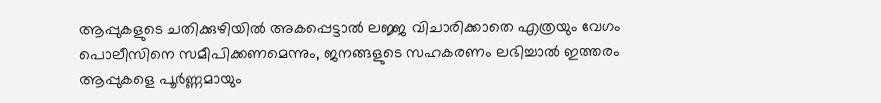ആപ്പുകളുടെ ചതിക്കുഴിയിൽ അകപ്പെട്ടാൽ ലജ്ജ വിചാരിക്കാതെ എത്രയും വേഗം പൊലീസിനെ സമീപിക്കണമെന്നും, ജനങ്ങളുടെ സഹകരണം ലഭിച്ചാൽ ഇത്തരം ആപ്പുകളെ പൂർണ്ണമായും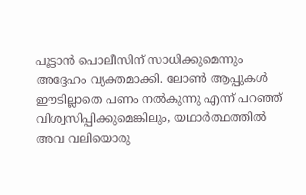പൂട്ടാൻ പൊലീസിന് സാധിക്കുമെന്നും അദ്ദേഹം വ്യക്തമാക്കി. ലോൺ ആപ്പുകൾ ഈടില്ലാതെ പണം നൽകുന്നു എന്ന് പറഞ്ഞ് വിശ്വസിപ്പിക്കുമെങ്കിലും, യഥാർത്ഥത്തിൽ അവ വലിയൊരു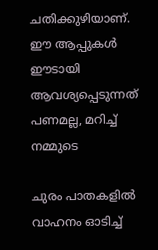ചതിക്കുഴിയാണ്. ഈ ആപ്പുകൾ ഈടായി ആവശ്യപ്പെടുന്നത് പണമല്ല, മറിച്ച് നമ്മുടെ

ചുരം പാതകളില്‍ വാഹനം ഓടിച്ച്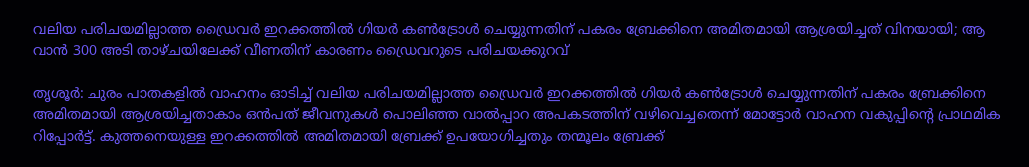വലിയ പരിചയമില്ലാത്ത ഡ്രൈവര്‍ ഇറക്കത്തില്‍ ഗിയര്‍ കണ്‍ട്രോള്‍ ചെയ്യുന്നതിന് പകരം ബ്രേക്കിനെ അമിതമായി ആശ്രയിച്ചത് വിനയായി; ആ വാന്‍ 300 അടി താഴ്ചയിലേക്ക് വീണതിന് കാരണം ഡ്രൈവറുടെ പരിചയക്കുറവ്

തൃശൂര്‍: ചുരം പാതകളില്‍ വാഹനം ഓടിച്ച് വലിയ പരിചയമില്ലാത്ത ഡ്രൈവര്‍ ഇറക്കത്തില്‍ ഗിയര്‍ കണ്‍ട്രോള്‍ ചെയ്യുന്നതിന് പകരം ബ്രേക്കിനെ അമിതമായി ആശ്രയിച്ചതാകാം ഒന്‍പത് ജീവനുകള്‍ പൊലിഞ്ഞ വാല്‍പ്പാറ അപകടത്തിന് വഴിവെച്ചതെന്ന് മോട്ടോര്‍ വാഹന വകുപ്പിന്റെ പ്രാഥമിക റിപ്പോര്‍ട്ട്. കുത്തനെയുള്ള ഇറക്കത്തില്‍ അമിതമായി ബ്രേക്ക് ഉപയോഗിച്ചതും തന്മൂലം ബ്രേക്ക്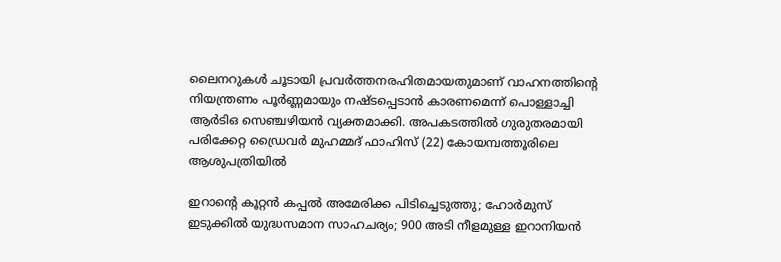ലൈനറുകള്‍ ചൂടായി പ്രവര്‍ത്തനരഹിതമായതുമാണ് വാഹനത്തിന്റെ നിയന്ത്രണം പൂര്‍ണ്ണമായും നഷ്ടപ്പെടാന്‍ കാരണമെന്ന് പൊള്ളാച്ചി ആര്‍ടിഒ സെഞ്ചഴിയന്‍ വ്യക്തമാക്കി. അപകടത്തില്‍ ഗുരുതരമായി പരിക്കേറ്റ ഡ്രൈവര്‍ മുഹമ്മദ് ഫാഹിസ് (22) കോയമ്പത്തൂരിലെ ആശുപത്രിയില്‍

ഇറാന്റെ കൂറ്റൻ കപ്പൽ അമേരിക്ക പിടിച്ചെടുത്തു; ഹോർമുസ് ഇടുക്കിൽ യുദ്ധസമാന സാഹചര്യം; 900 അടി നീളമുള്ള ഇറാനിയൻ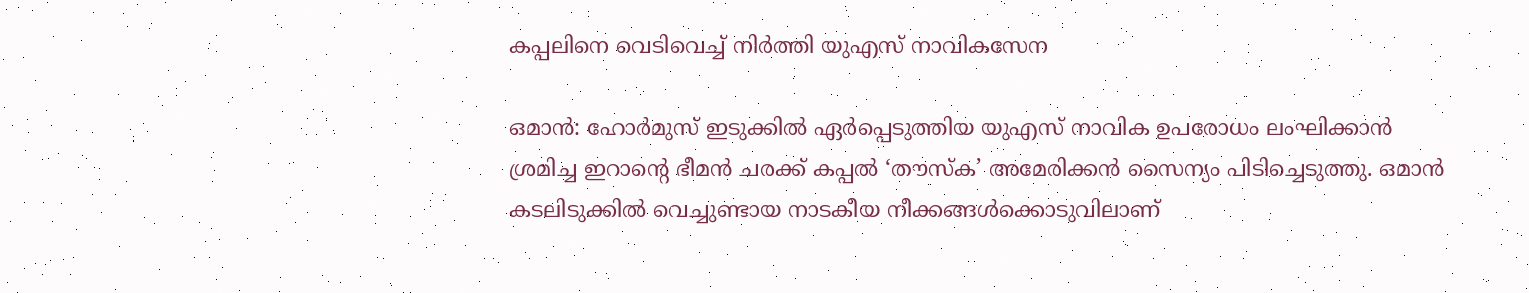കപ്പലിനെ വെടിവെച്ച് നിർത്തി യുഎസ് നാവികസേന

ഒമാൻ: ഹോർമുസ് ഇടുക്കിൽ ഏർപ്പെടുത്തിയ യുഎസ് നാവിക ഉപരോധം ലംഘിക്കാൻ ശ്രമിച്ച ഇറാന്റെ ഭീമൻ ചരക്ക് കപ്പൽ ‘തൗസ്ക’ അമേരിക്കൻ സൈന്യം പിടിച്ചെടുത്തു. ഒമാൻ കടലിടുക്കിൽ വെച്ചുണ്ടായ നാടകീയ നീക്കങ്ങൾക്കൊടുവിലാണ്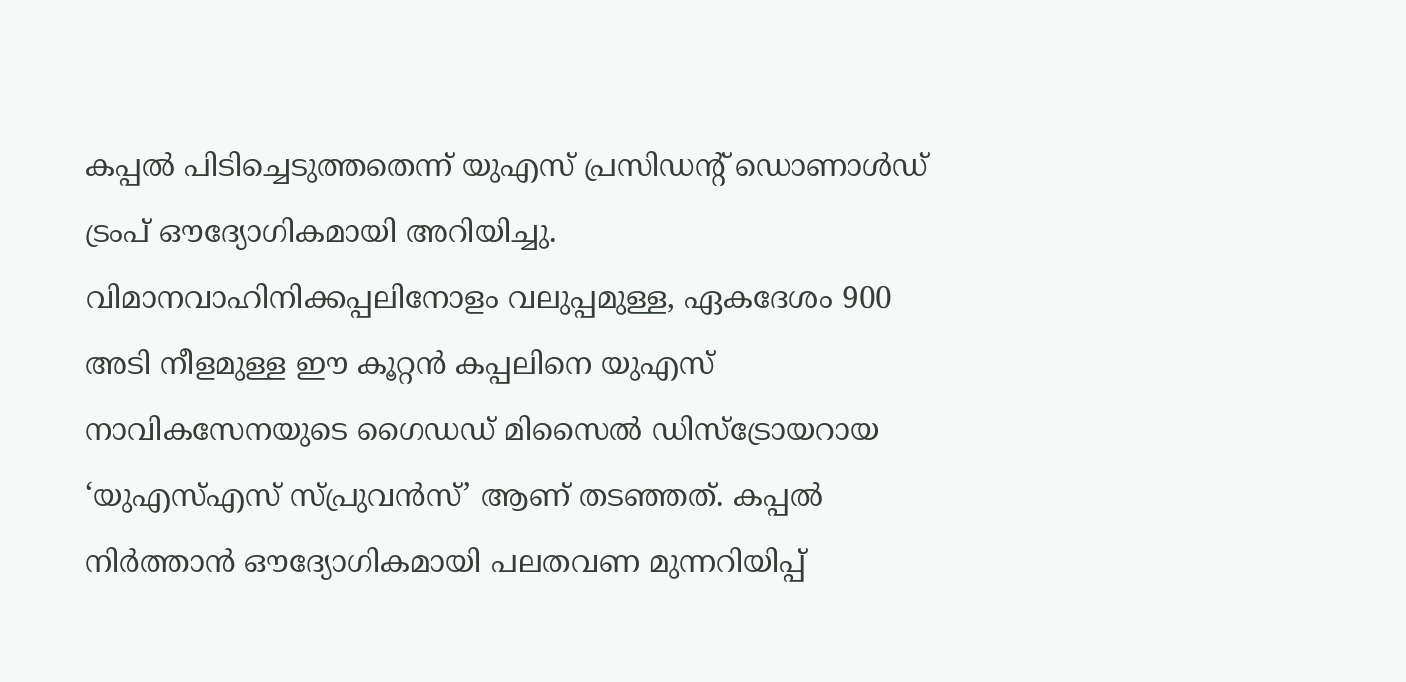കപ്പൽ പിടിച്ചെടുത്തതെന്ന് യുഎസ് പ്രസിഡന്റ് ഡൊണാൾഡ് ട്രംപ് ഔദ്യോഗികമായി അറിയിച്ചു. വിമാനവാഹിനിക്കപ്പലിനോളം വലുപ്പമുള്ള, ഏകദേശം 900 അടി നീളമുള്ള ഈ കൂറ്റൻ കപ്പലിനെ യുഎസ് നാവികസേനയുടെ ഗൈഡഡ് മിസൈൽ ഡിസ്ട്രോയറായ ‘യുഎസ്എസ് സ്പ്രുവൻസ്’ ആണ് തടഞ്ഞത്. കപ്പൽ നിർത്താൻ ഔദ്യോഗികമായി പലതവണ മുന്നറിയിപ്പ്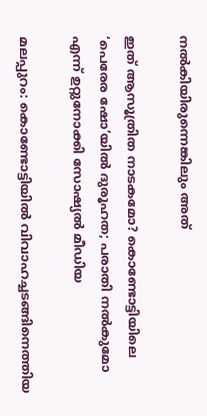നൽകിയിരുന്നെങ്കിലും അത്

ഇത് ആസൂത്രിത നാടകമോ? കൊണ്ടോട്ടിയിലെ ‘പെരേര ഷോ’യില്‍ ദുരൂഹത; പരാതി നല്‍കുമോ എന്ന് ഉറ്റുനോക്കി സോഷ്യല്‍ മീഡിയ

മലപ്പുറം: കൊണ്ടോട്ടിയില്‍ വിവാഹച്ചടങ്ങിനെത്തിയ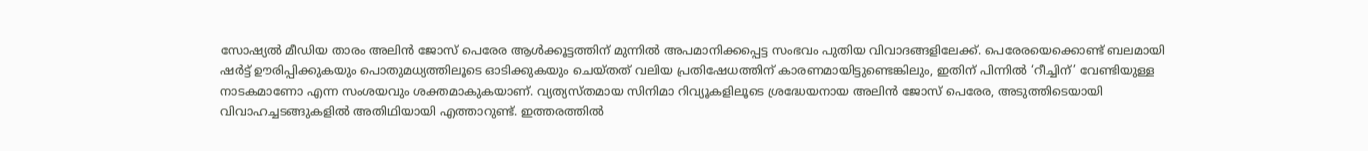സോഷ്യല്‍ മീഡിയ താരം അലിന്‍ ജോസ് പെരേര ആള്‍ക്കൂട്ടത്തിന് മുന്നില്‍ അപമാനിക്കപ്പെട്ട സംഭവം പുതിയ വിവാദങ്ങളിലേക്ക്. പെരേരയെക്കൊണ്ട് ബലമായി ഷര്‍ട്ട് ഊരിപ്പിക്കുകയും പൊതുമധ്യത്തിലൂടെ ഓടിക്കുകയും ചെയ്തത് വലിയ പ്രതിഷേധത്തിന് കാരണമായിട്ടുണ്ടെങ്കിലും, ഇതിന് പിന്നില്‍ ‘റീച്ചിന്’ വേണ്ടിയുള്ള നാടകമാണോ എന്ന സംശയവും ശക്തമാകുകയാണ്. വ്യത്യസ്തമായ സിനിമാ റിവ്യൂകളിലൂടെ ശ്രദ്ധേയനായ അലിന്‍ ജോസ് പെരേര, അടുത്തിടെയായി വിവാഹച്ചടങ്ങുകളില്‍ അതിഥിയായി എത്താറുണ്ട്. ഇത്തരത്തില്‍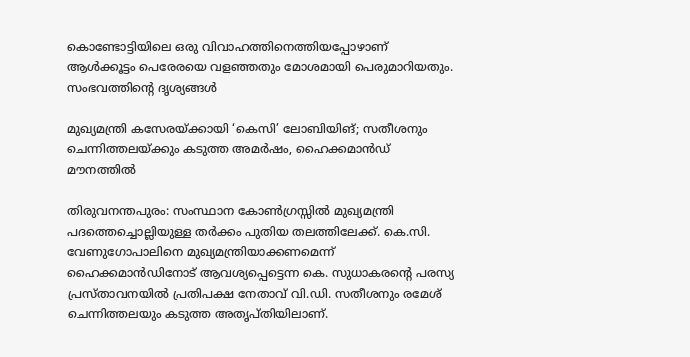കൊണ്ടോട്ടിയിലെ ഒരു വിവാഹത്തിനെത്തിയപ്പോഴാണ് ആള്‍ക്കൂട്ടം പെരേരയെ വളഞ്ഞതും മോശമായി പെരുമാറിയതും. സംഭവത്തിന്റെ ദൃശ്യങ്ങള്‍

മുഖ്യമന്ത്രി കസേരയ്ക്കായി ‘കെസി’ ലോബിയിങ്; സതീശനും ചെന്നിത്തലയ്ക്കും കടുത്ത അമര്‍ഷം, ഹൈക്കമാന്‍ഡ് മൗനത്തില്‍

തിരുവനന്തപുരം: സംസ്ഥാന കോണ്‍ഗ്രസ്സില്‍ മുഖ്യമന്ത്രി പദത്തെച്ചൊല്ലിയുള്ള തര്‍ക്കം പുതിയ തലത്തിലേക്ക്. കെ.സി. വേണുഗോപാലിനെ മുഖ്യമന്ത്രിയാക്കണമെന്ന് ഹൈക്കമാന്‍ഡിനോട് ആവശ്യപ്പെട്ടെന്ന കെ. സുധാകരന്റെ പരസ്യ പ്രസ്താവനയില്‍ പ്രതിപക്ഷ നേതാവ് വി.ഡി. സതീശനും രമേശ് ചെന്നിത്തലയും കടുത്ത അതൃപ്തിയിലാണ്.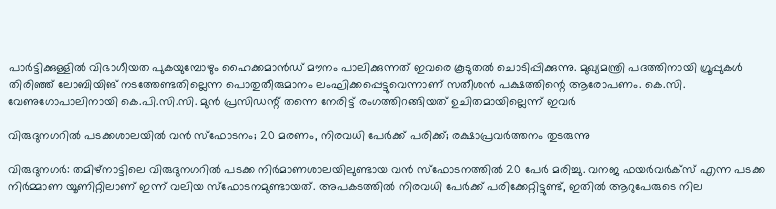പാര്‍ട്ടിക്കുള്ളില്‍ വിഭാഗീയത പുകയുമ്പോഴും ഹൈക്കമാന്‍ഡ് മൗനം പാലിക്കുന്നത് ഇവരെ കൂടുതല്‍ ചൊടിപ്പിക്കുന്നു. മുഖ്യമന്ത്രി പദത്തിനായി ഗ്രൂപ്പുകള്‍ തിരിഞ്ഞ് ലോബിയിങ് നടത്തേണ്ടതില്ലെന്ന പൊതുതീരുമാനം ലംഘിക്കപ്പെട്ടുവെന്നാണ് സതീശന്‍ പക്ഷത്തിന്റെ ആരോപണം. കെ.സി. വേണുഗോപാലിനായി കെ.പി.സി.സി. മുന്‍ പ്രസിഡന്റ് തന്നെ നേരിട്ട് രംഗത്തിറങ്ങിയത് ഉചിതമായില്ലെന്ന് ഇവര്‍

വിരുദുനഗറിൽ പടക്കശാലയിൽ വൻ സ്ഫോടനം; 20 മരണം, നിരവധി പേർക്ക് പരിക്ക്; രക്ഷാപ്രവർത്തനം തുടരുന്നു

വിരുദുനഗർ: തമിഴ്നാട്ടിലെ വിരുദുനഗറിൽ പടക്ക നിർമാണശാലയിലുണ്ടായ വൻ സ്ഫോടനത്തിൽ 20 പേർ മരിച്ചു. വനജ ഫയർവർക്സ് എന്ന പടക്ക നിർമ്മാണ യൂണിറ്റിലാണ് ഇന്ന് വലിയ സ്ഫോടനമുണ്ടായത്. അപകടത്തിൽ നിരവധി പേർക്ക് പരിക്കേറ്റിട്ടുണ്ട്, ഇതിൽ ആറുപേരുടെ നില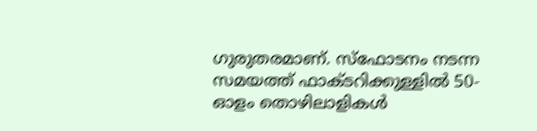ഗുരുതരമാണ്. സ്ഫോടനം നടന്ന സമയത്ത് ഫാക്ടറിക്കുള്ളിൽ 50-ഓളം തൊഴിലാളികൾ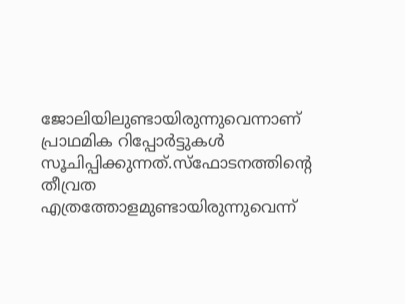ജോലിയിലുണ്ടായിരുന്നുവെന്നാണ് പ്രാഥമിക റിപ്പോർട്ടുകൾ സൂചിപ്പിക്കുന്നത്.സ്ഫോടനത്തിന്റെ തീവ്രത എത്രത്തോളമുണ്ടായിരുന്നുവെന്ന്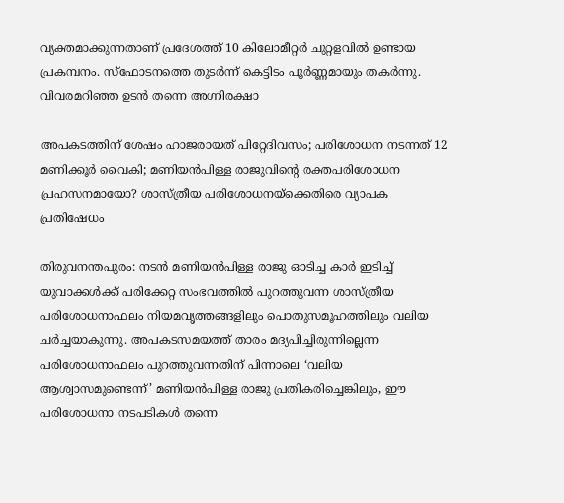വ്യക്തമാക്കുന്നതാണ് പ്രദേശത്ത് 10 കിലോമീറ്റർ ചുറ്റളവിൽ ഉണ്ടായ പ്രകമ്പനം. സ്ഫോടനത്തെ തുടർന്ന് കെട്ടിടം പൂർണ്ണമായും തകർന്നു. വിവരമറിഞ്ഞ ഉടൻ തന്നെ അഗ്നിരക്ഷാ

അപകടത്തിന് ശേഷം ഹാജരായത് പിറ്റേദിവസം; പരിശോധന നടന്നത് 12 മണിക്കൂര്‍ വൈകി; മണിയന്‍പിള്ള രാജുവിന്റെ രക്തപരിശോധന പ്രഹസനമായോ? ശാസ്ത്രീയ പരിശോധനയ്‌ക്കെതിരെ വ്യാപക പ്രതിഷേധം

തിരുവനന്തപുരം: നടന്‍ മണിയന്‍പിള്ള രാജു ഓടിച്ച കാര്‍ ഇടിച്ച് യുവാക്കള്‍ക്ക് പരിക്കേറ്റ സംഭവത്തില്‍ പുറത്തുവന്ന ശാസ്ത്രീയ പരിശോധനാഫലം നിയമവൃത്തങ്ങളിലും പൊതുസമൂഹത്തിലും വലിയ ചര്‍ച്ചയാകുന്നു. അപകടസമയത്ത് താരം മദ്യപിച്ചിരുന്നില്ലെന്ന പരിശോധനാഫലം പുറത്തുവന്നതിന് പിന്നാലെ ‘വലിയ ആശ്വാസമുണ്ടെന്ന്’ മണിയന്‍പിള്ള രാജു പ്രതികരിച്ചെങ്കിലും, ഈ പരിശോധനാ നടപടികള്‍ തന്നെ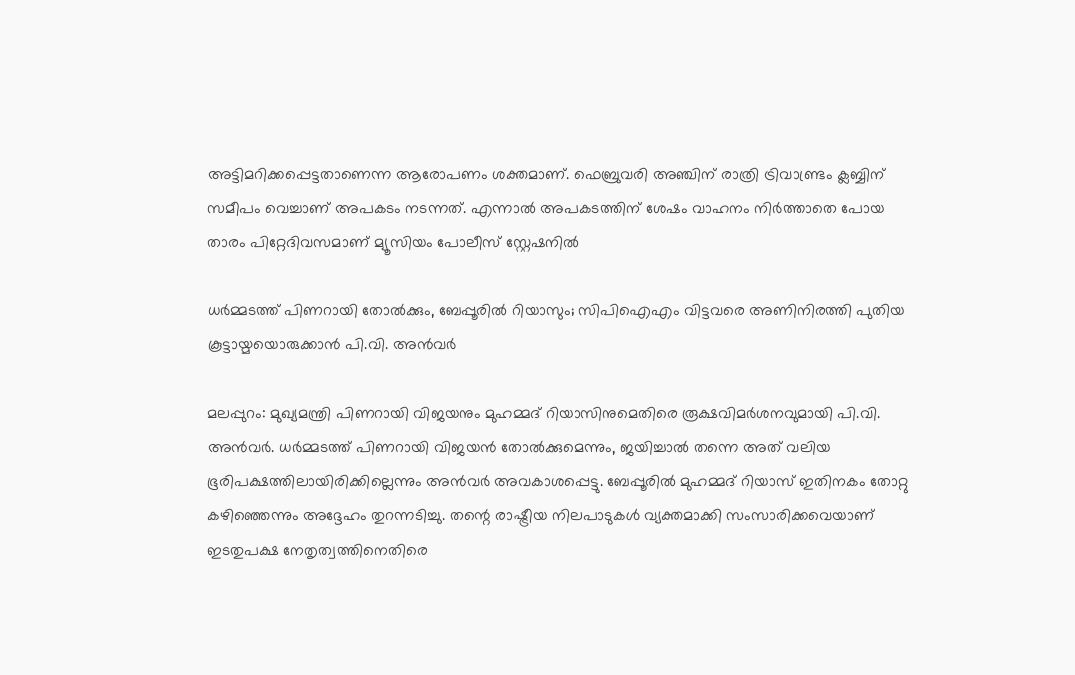അട്ടിമറിക്കപ്പെട്ടതാണെന്ന ആരോപണം ശക്തമാണ്. ഫെബ്രുവരി അഞ്ചിന് രാത്രി ട്രിവാണ്ട്രം ക്ലബ്ബിന് സമീപം വെച്ചാണ് അപകടം നടന്നത്. എന്നാല്‍ അപകടത്തിന് ശേഷം വാഹനം നിര്‍ത്താതെ പോയ താരം പിറ്റേദിവസമാണ് മ്യൂസിയം പോലീസ് സ്റ്റേഷനില്‍

ധർമ്മടത്ത് പിണറായി തോൽക്കും, ബേപ്പൂരിൽ റിയാസും; സിപിഐഎം വിട്ടവരെ അണിനിരത്തി പുതിയ കൂട്ടായ്മയൊരുക്കാൻ പി.വി. അൻവർ

മലപ്പുറം: മുഖ്യമന്ത്രി പിണറായി വിജയനും മുഹമ്മദ് റിയാസിനുമെതിരെ രൂക്ഷവിമർശനവുമായി പി.വി. അൻവർ. ധർമ്മടത്ത് പിണറായി വിജയൻ തോൽക്കുമെന്നും, ജയിച്ചാൽ തന്നെ അത് വലിയ ഭൂരിപക്ഷത്തിലായിരിക്കില്ലെന്നും അൻവർ അവകാശപ്പെട്ടു. ബേപ്പൂരിൽ മുഹമ്മദ് റിയാസ് ഇതിനകം തോറ്റു കഴിഞ്ഞെന്നും അദ്ദേഹം തുറന്നടിച്ചു. തന്റെ രാഷ്ട്രീയ നിലപാടുകൾ വ്യക്തമാക്കി സംസാരിക്കവെയാണ് ഇടതുപക്ഷ നേതൃത്വത്തിനെതിരെ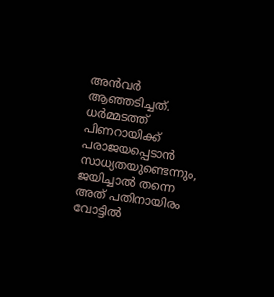അൻവർ ആഞ്ഞടിച്ചത്. ധർമ്മടത്ത് പിണറായിക്ക് പരാജയപ്പെടാൻ സാധ്യതയുണ്ടെന്നും, ജയിച്ചാൽ തന്നെ അത് പതിനായിരം വോട്ടിൽ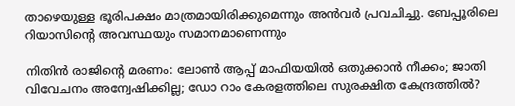താഴെയുള്ള ഭൂരിപക്ഷം മാത്രമായിരിക്കുമെന്നും അൻവർ പ്രവചിച്ചു. ബേപ്പൂരിലെ റിയാസിന്റെ അവസ്ഥയും സമാനമാണെന്നും

നിതിന്‍ രാജിന്റെ മരണം: ലോണ്‍ ആപ്പ് മാഫിയയില്‍ ഒതുക്കാന്‍ നീക്കം; ജാതി വിവേചനം അന്വേഷിക്കില്ല; ഡോ റാം കേരളത്തിലെ സുരക്ഷിത കേന്ദ്രത്തില്‍?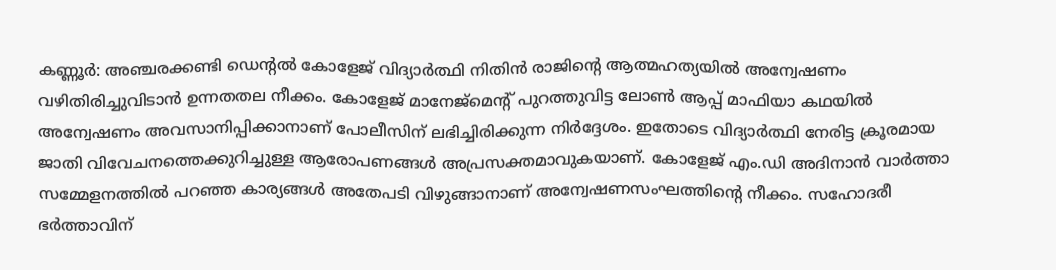കണ്ണൂര്‍: അഞ്ചരക്കണ്ടി ഡെന്റല്‍ കോളേജ് വിദ്യാര്‍ത്ഥി നിതിന്‍ രാജിന്റെ ആത്മഹത്യയില്‍ അന്വേഷണം വഴിതിരിച്ചുവിടാന്‍ ഉന്നതതല നീക്കം. കോളേജ് മാനേജ്മെന്റ് പുറത്തുവിട്ട ലോണ്‍ ആപ്പ് മാഫിയാ കഥയില്‍ അന്വേഷണം അവസാനിപ്പിക്കാനാണ് പോലീസിന് ലഭിച്ചിരിക്കുന്ന നിര്‍ദ്ദേശം. ഇതോടെ വിദ്യാര്‍ത്ഥി നേരിട്ട ക്രൂരമായ ജാതി വിവേചനത്തെക്കുറിച്ചുള്ള ആരോപണങ്ങള്‍ അപ്രസക്തമാവുകയാണ്. കോളേജ് എം.ഡി അദിനാന്‍ വാര്‍ത്താ സമ്മേളനത്തില്‍ പറഞ്ഞ കാര്യങ്ങള്‍ അതേപടി വിഴുങ്ങാനാണ് അന്വേഷണസംഘത്തിന്റെ നീക്കം. സഹോദരീ ഭര്‍ത്താവിന്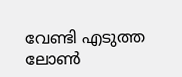വേണ്ടി എടുത്ത ലോണ്‍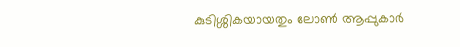കുടിശ്ശികയായതും ലോണ്‍ ആപ്പുകാര്‍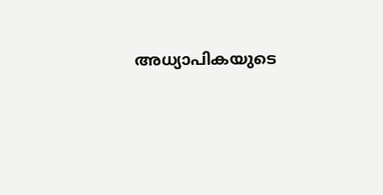അധ്യാപികയുടെ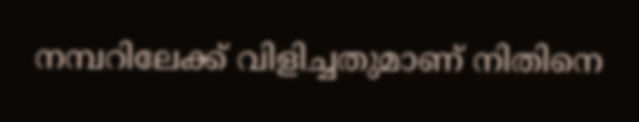നമ്പറിലേക്ക് വിളിച്ചതുമാണ് നിതിനെ